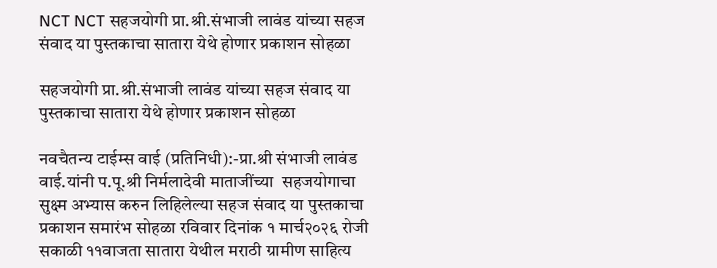NCT NCT सहजयोगी प्रा.श्री.संभाजी लावंड यांच्या सहज संवाद या पुस्तकाचा सातारा येथे होणार प्रकाशन सोहळा

सहजयोगी प्रा.श्री.संभाजी लावंड यांच्या सहज संवाद या पुस्तकाचा सातारा येथे होणार प्रकाशन सोहळा

नवचैतन्य टाईम्स वाई (प्रतिनिधी):-प्रा.श्री संभाजी लावंड वाई.यांनी प.पू.श्री निर्मलादेवी माताजींच्या  सहजयोगाचा सुक्ष्म अभ्यास करुन लिहिलेल्या सहज संवाद या पुस्तकाचा प्रकाशन समारंभ सोहळा रविवार दिनांक १ मार्च२०२६ रोजी सकाळी ११वाजता सातारा येथील मराठी ग्रामीण साहित्य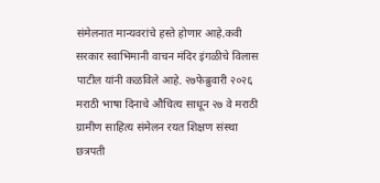संमेलनात मान्यवरांचे हस्ते होणार आहे.कवी सरकार स्वाभिमानी वाचन मंदिर इंगळीचे विलास पाटील यांनी कळविले आहे. २७फेब्रुवारी २०२६ मराठी भाषा दिनाचे औचित्य साधून २७ वे मराठी ग्रामीण साहित्य संमेलन रयत शिक्षण संस्था छत्रपती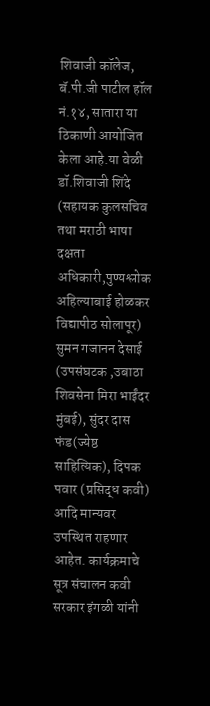शिवाजी कॉलेज, बॅ.पी.जी पाटील हॉल नं.१४, सातारा या ठिकाणी आयोजित केला आहे.या वेळी डॉ.शिवाजी शिंदे (सहायक कुलसचिव तथा मराठी भाषा दक्षता अधिकारी,पुण्यश्लोक अहिल्याबाई होळकर विद्यापीठ सोलापूर) सुमन गजानन देसाई (उपसंघटक ,उबाठा शिवसेना मिरा भाईंदर मुंबई), सुंदर दास फंड(ज्येष्ठ साहित्यिक), दिपक पवार (प्रसिद्ध कवी) आदि मान्यवर उपस्थित राहणार आहेत. कार्यक्रमाचे सूत्र संचालन कवी सरकार इंगळी यांनी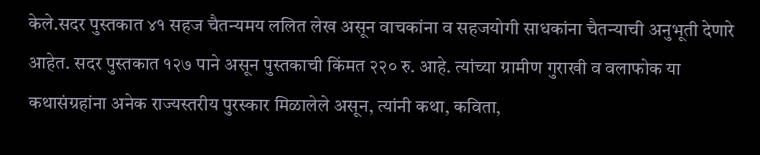केले.सदर पुस्तकात ४१ सहज चैतन्यमय ललित लेख असून वाचकांना व सहजयोगी साधकांना चैतन्याची अनुभूती देणारे आहेत. सदर पुस्तकात १२७ पाने असून पुस्तकाची किंमत २२० रु. आहे. त्यांच्या ग्रामीण गुराखी व वलाफोक या कथासंग्रहांना अनेक राज्यस्तरीय पुरस्कार मिळालेले असून, त्यांनी कथा, कविता,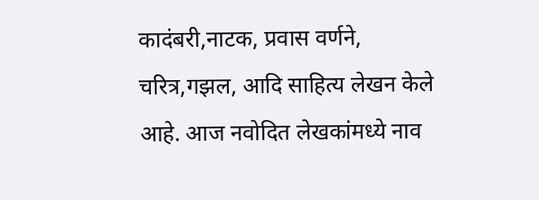कादंबरी,नाटक, प्रवास वर्णने, चरित्र,गझल, आदि साहित्य लेखन केले आहे. आज नवोदित लेखकांमध्ये नाव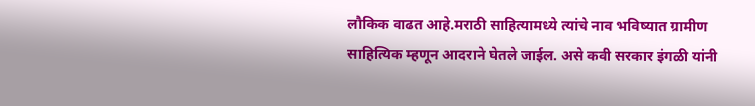लौकिक वाढत आहे.मराठी साहित्यामध्ये त्यांचे नाव भविष्यात ग्रामीण साहित्यिक म्हणून आदराने घेतले जाईल. असे कवी सरकार इंगळी यांनी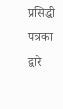प्रसिद्धी पत्रका द्वारे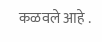कळवले आहे .